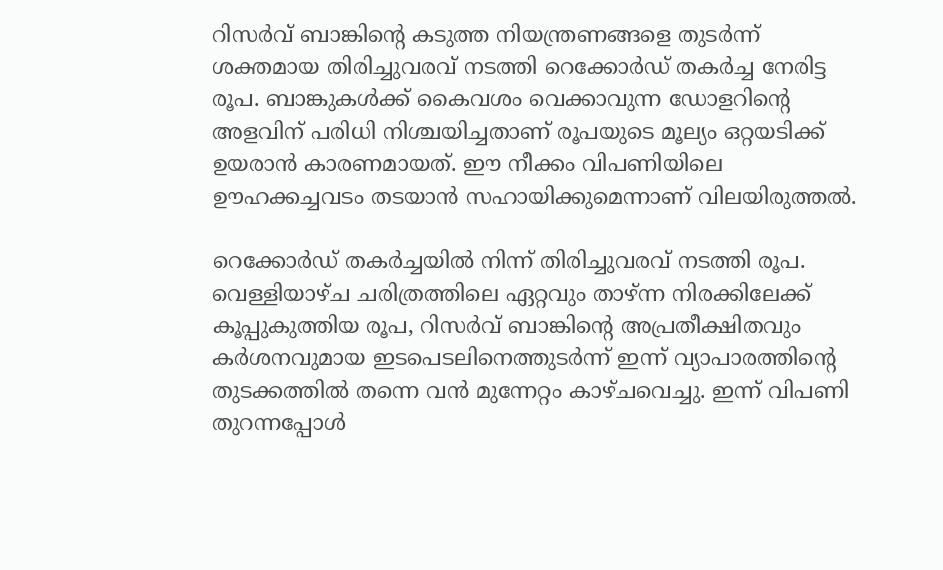റിസർവ് ബാങ്കിന്റെ കടുത്ത നിയന്ത്രണങ്ങളെ തുടർന്ന് ശക്തമായ തിരിച്ചുവരവ് നടത്തി റെക്കോർഡ് തകർച്ച നേരിട്ട രൂപ. ബാങ്കുകൾക്ക് കൈവശം വെക്കാവുന്ന ഡോളറിന്റെ അളവിന് പരിധി നിശ്ചയിച്ചതാണ് രൂപയുടെ മൂല്യം ഒറ്റയടിക്ക് ഉയരാൻ കാരണമായത്. ഈ നീക്കം വിപണിയിലെ ഊഹക്കച്ചവടം തടയാൻ സഹായിക്കുമെന്നാണ് വിലയിരുത്തൽ.

റെക്കോര്‍ഡ് തകര്‍ച്ചയില്‍ നിന്ന് തിരിച്ചുവരവ് നടത്തി രൂപ. വെള്ളിയാഴ്ച ചരിത്രത്തിലെ ഏറ്റവും താഴ്ന്ന നിരക്കിലേക്ക് കൂപ്പുകുത്തിയ രൂപ, റിസര്‍വ് ബാങ്കിന്റെ അപ്രതീക്ഷിതവും കര്‍ശനവുമായ ഇടപെടലിനെത്തുടര്‍ന്ന് ഇന്ന് വ്യാപാരത്തിന്റെ തുടക്കത്തില്‍ തന്നെ വന്‍ മുന്നേറ്റം കാഴ്ചവെച്ചു. ഇന്ന് വിപണി തുറന്നപ്പോള്‍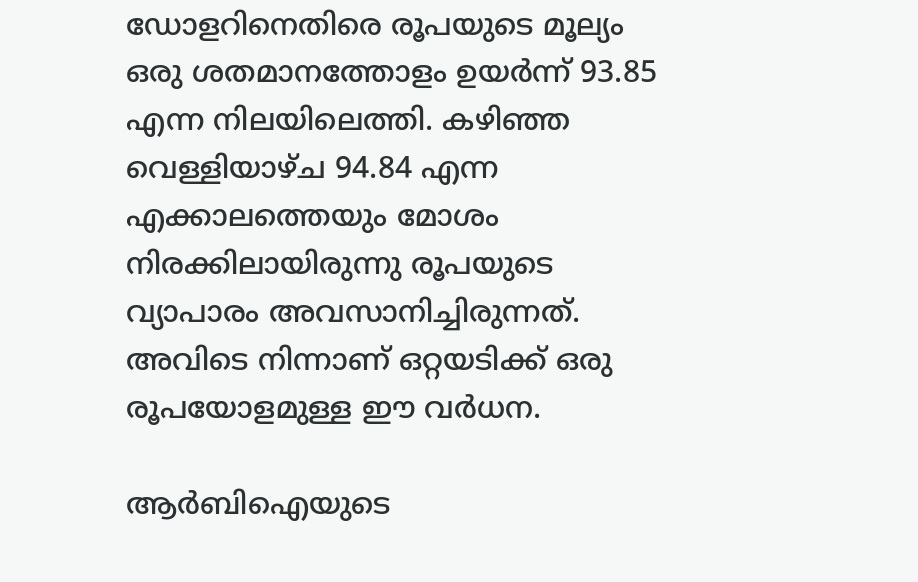ഡോളറിനെതിരെ രൂപയുടെ മൂല്യം ഒരു ശതമാനത്തോളം ഉയര്‍ന്ന് 93.85 എന്ന നിലയിലെത്തി. കഴിഞ്ഞ വെള്ളിയാഴ്ച 94.84 എന്ന എക്കാലത്തെയും മോശം നിരക്കിലായിരുന്നു രൂപയുടെ വ്യാപാരം അവസാനിച്ചിരുന്നത്. അവിടെ നിന്നാണ് ഒറ്റയടിക്ക് ഒരു രൂപയോളമുള്ള ഈ വര്‍ധന.

ആര്‍ബിഐയുടെ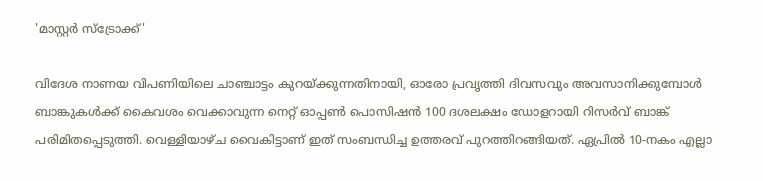'മാസ്റ്റര്‍ സ്‌ട്രോക്ക്'

വിദേശ നാണയ വിപണിയിലെ ചാഞ്ചാട്ടം കുറയ്ക്കുന്നതിനായി, ഓരോ പ്രവൃത്തി ദിവസവും അവസാനിക്കുമ്പോള്‍ ബാങ്കുകള്‍ക്ക് കൈവശം വെക്കാവുന്ന നെറ്റ് ഓപ്പണ്‍ പൊസിഷന്‍ 100 ദശലക്ഷം ഡോളറായി റിസര്‍വ് ബാങ്ക് പരിമിതപ്പെടുത്തി. വെള്ളിയാഴ്ച വൈകിട്ടാണ് ഇത് സംബന്ധിച്ച ഉത്തരവ് പുറത്തിറങ്ങിയത്. ഏപ്രില്‍ 10-നകം എല്ലാ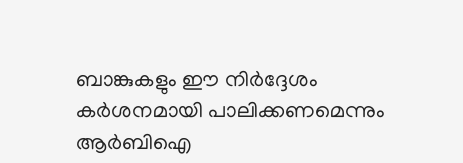ബാങ്കുകളും ഈ നിര്‍ദ്ദേശം കര്‍ശനമായി പാലിക്കണമെന്നും ആര്‍ബിഐ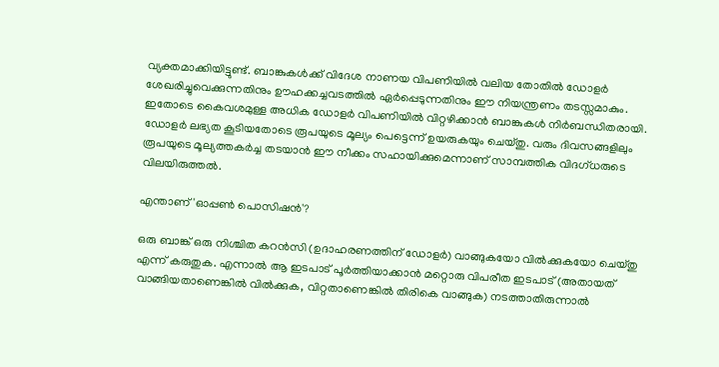വ്യക്തമാക്കിയിട്ടുണ്ട്. ബാങ്കുകള്‍ക്ക് വിദേശ നാണയ വിപണിയില്‍ വലിയ തോതില്‍ ഡോളര്‍ ശേഖരിച്ചുവെക്കുന്നതിനും ഊഹക്കച്ചവടത്തില്‍ ഏര്‍പ്പെടുന്നതിനും ഈ നിയന്ത്രണം തടസ്സമാകും. ഇതോടെ കൈവശമുള്ള അധിക ഡോളര്‍ വിപണിയില്‍ വിറ്റഴിക്കാന്‍ ബാങ്കുകള്‍ നിര്‍ബന്ധിതരായി. ഡോളര്‍ ലഭ്യത കൂടിയതോടെ രൂപയുടെ മൂല്യം പെട്ടെന്ന് ഉയരുകയും ചെയ്തു. വരും ദിവസങ്ങളിലും രൂപയുടെ മൂല്യത്തകര്‍ച്ച തടയാന്‍ ഈ നീക്കം സഹായിക്കുമെന്നാണ് സാമ്പത്തിക വിദഗ്ധരുടെ വിലയിരുത്തല്‍.

എന്താണ് 'ഓപ്പണ്‍ പൊസിഷന്‍'?

ഒരു ബാങ്ക് ഒരു നിശ്ചിത കറന്‍സി (ഉദാഹരണത്തിന് ഡോളര്‍) വാങ്ങുകയോ വില്‍ക്കുകയോ ചെയ്തു എന്ന് കരുതുക. എന്നാല്‍ ആ ഇടപാട് പൂര്‍ത്തിയാക്കാന്‍ മറ്റൊരു വിപരീത ഇടപാട് (അതായത് വാങ്ങിയതാണെങ്കില്‍ വില്‍ക്കുക, വിറ്റതാണെങ്കില്‍ തിരികെ വാങ്ങുക) നടത്താതിരുന്നാല്‍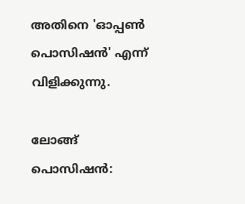അതിനെ 'ഓപ്പണ്‍ പൊസിഷന്‍' എന്ന് വിളിക്കുന്നു.

ലോങ്ങ് പൊസിഷന്‍: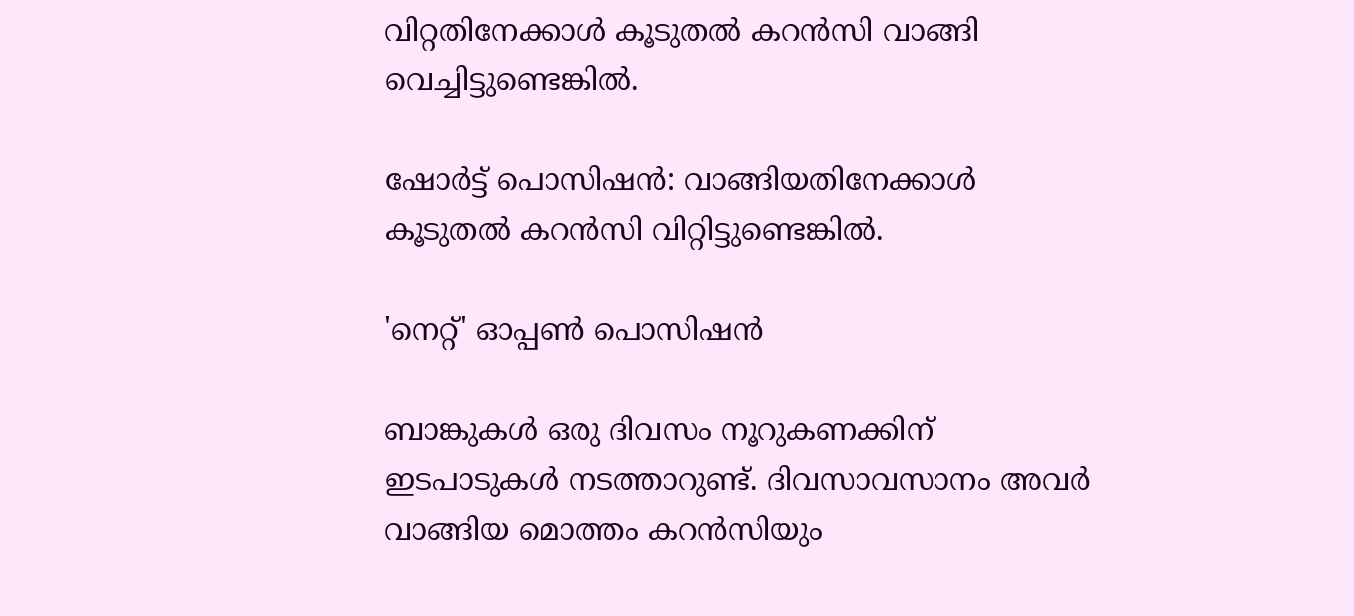വിറ്റതിനേക്കാള്‍ കൂടുതല്‍ കറന്‍സി വാങ്ങി വെച്ചിട്ടുണ്ടെങ്കില്‍.

ഷോര്‍ട്ട് പൊസിഷന്‍: വാങ്ങിയതിനേക്കാള്‍ കൂടുതല്‍ കറന്‍സി വിറ്റിട്ടുണ്ടെങ്കില്‍.

'നെറ്റ്' ഓപ്പണ്‍ പൊസിഷന്‍

ബാങ്കുകള്‍ ഒരു ദിവസം നൂറുകണക്കിന് ഇടപാടുകള്‍ നടത്താറുണ്ട്. ദിവസാവസാനം അവര്‍ വാങ്ങിയ മൊത്തം കറന്‍സിയും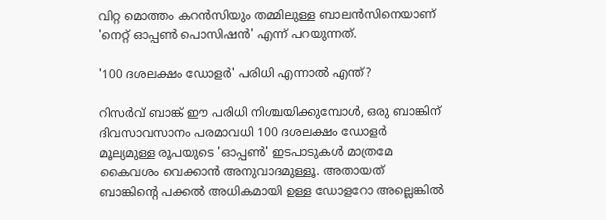വിറ്റ മൊത്തം കറന്‍സിയും തമ്മിലുള്ള ബാലന്‍സിനെയാണ് 'നെറ്റ് ഓപ്പണ്‍ പൊസിഷന്‍' എന്ന് പറയുന്നത്.

'100 ദശലക്ഷം ഡോളര്‍' പരിധി എന്നാല്‍ എന്ത്?

റിസര്‍വ് ബാങ്ക് ഈ പരിധി നിശ്ചയിക്കുമ്പോള്‍, ഒരു ബാങ്കിന് ദിവസാവസാനം പരമാവധി 100 ദശലക്ഷം ഡോളര്‍ മൂല്യമുള്ള രൂപയുടെ 'ഓപ്പണ്‍' ഇടപാടുകള്‍ മാത്രമേ കൈവശം വെക്കാന്‍ അനുവാദമുള്ളൂ. അതായത് ബാങ്കിന്റെ പക്കല്‍ അധികമായി ഉള്ള ഡോളറോ അല്ലെങ്കില്‍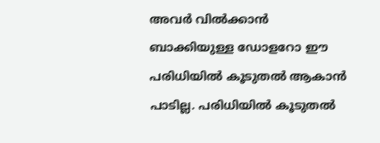അവര്‍ വില്‍ക്കാന്‍ ബാക്കിയുള്ള ഡോളറോ ഈ പരിധിയില്‍ കൂടുതല്‍ ആകാന്‍ പാടില്ല. പരിധിയില്‍ കൂടുതല്‍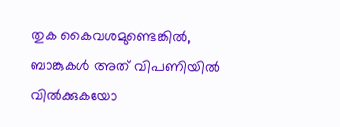തുക കൈവശമുണ്ടെങ്കില്‍, ബാങ്കുകള്‍ അത് വിപണിയില്‍ വില്‍ക്കുകയോ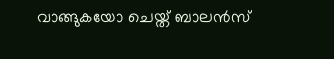വാങ്ങുകയോ ചെയ്ത് ബാലന്‍സ്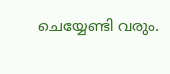ചെയ്യേണ്ടി വരും.